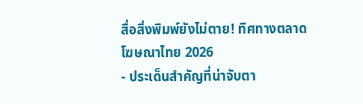สื่อสิ่งพิมพ์ยังไม่ตาย! ทิศทางตลาดโฆษณาไทย 2026
- ประเด็นสำคัญที่น่าจับตา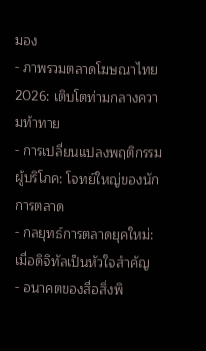มอง
- ภาพรวมตลาดโฆษณาไทย 2026: เติบโตท่ามกลางความท้าทาย
- การเปลี่ยนแปลงพฤติกรรมผู้บริโภค: โจทย์ใหญ่ของนักการตลาด
- กลยุทธ์การตลาดยุคใหม่: เมื่อดิจิทัลเป็นหัวใจสำคัญ
- อนาคตของสื่อสิ่งพิ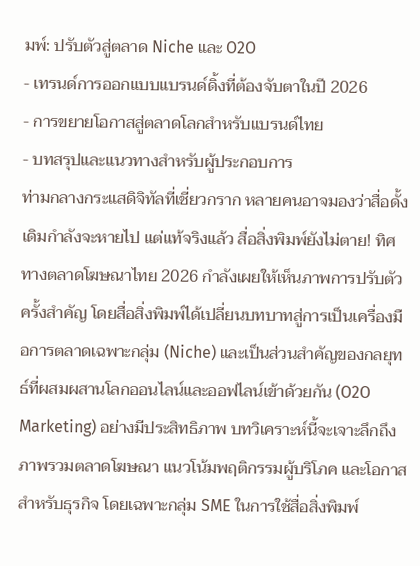มพ์: ปรับตัวสู่ตลาด Niche และ O2O
- เทรนด์การออกแบบแบรนด์ดิ้งที่ต้องจับตาในปี 2026
- การขยายโอกาสสู่ตลาดโลกสำหรับแบรนด์ไทย
- บทสรุปและแนวทางสำหรับผู้ประกอบการ
ท่ามกลางกระแสดิจิทัลที่เชี่ยวกราก หลายคนอาจมองว่าสื่อดั้งเดิมกำลังจะหายไป แต่แท้จริงแล้ว สื่อสิ่งพิมพ์ยังไม่ตาย! ทิศทางตลาดโฆษณาไทย 2026 กำลังเผยให้เห็นภาพการปรับตัวครั้งสำคัญ โดยสื่อสิ่งพิมพ์ได้เปลี่ยนบทบาทสู่การเป็นเครื่องมือการตลาดเฉพาะกลุ่ม (Niche) และเป็นส่วนสำคัญของกลยุทธ์ที่ผสมผสานโลกออนไลน์และออฟไลน์เข้าด้วยกัน (O2O Marketing) อย่างมีประสิทธิภาพ บทวิเคราะห์นี้จะเจาะลึกถึงภาพรวมตลาดโฆษณา แนวโน้มพฤติกรรมผู้บริโภค และโอกาสสำหรับธุรกิจ โดยเฉพาะกลุ่ม SME ในการใช้สื่อสิ่งพิมพ์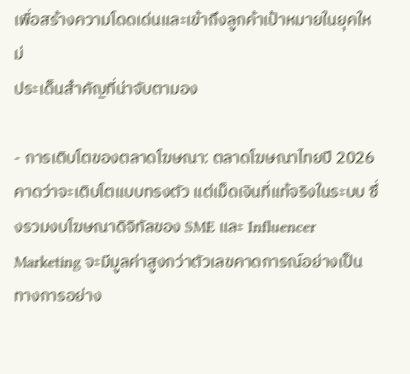เพื่อสร้างความโดดเด่นและเข้าถึงลูกค้าเป้าหมายในยุคใหม่
ประเด็นสำคัญที่น่าจับตามอง

- การเติบโตของตลาดโฆษณา: ตลาดโฆษณาไทยปี 2026 คาดว่าจะเติบโตแบบทรงตัว แต่เม็ดเงินที่แท้จริงในระบบ ซึ่งรวมงบโฆษณาดิจิทัลของ SME และ Influencer Marketing จะมีมูลค่าสูงกว่าตัวเลขคาดการณ์อย่างเป็นทางการอย่าง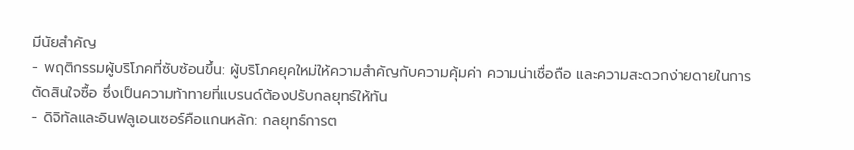มีนัยสำคัญ
- พฤติกรรมผู้บริโภคที่ซับซ้อนขึ้น: ผู้บริโภคยุคใหม่ให้ความสำคัญกับความคุ้มค่า ความน่าเชื่อถือ และความสะดวกง่ายดายในการตัดสินใจซื้อ ซึ่งเป็นความท้าทายที่แบรนด์ต้องปรับกลยุทธ์ให้ทัน
- ดิจิทัลและอินฟลูเอนเซอร์คือแกนหลัก: กลยุทธ์การต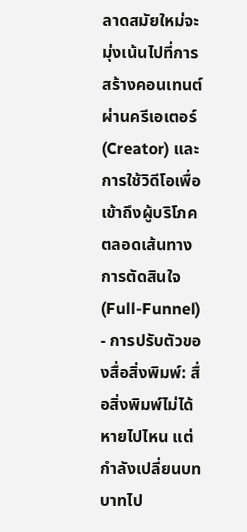ลาดสมัยใหม่จะมุ่งเน้นไปที่การสร้างคอนเทนต์ผ่านครีเอเตอร์ (Creator) และการใช้วิดีโอเพื่อเข้าถึงผู้บริโภคตลอดเส้นทางการตัดสินใจ (Full-Funnel)
- การปรับตัวของสื่อสิ่งพิมพ์: สื่อสิ่งพิมพ์ไม่ได้หายไปไหน แต่กำลังเปลี่ยนบทบาทไป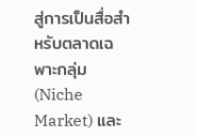สู่การเป็นสื่อสำหรับตลาดเฉพาะกลุ่ม (Niche Market) และ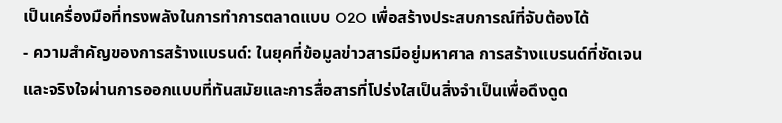เป็นเครื่องมือที่ทรงพลังในการทำการตลาดแบบ O2O เพื่อสร้างประสบการณ์ที่จับต้องได้
- ความสำคัญของการสร้างแบรนด์: ในยุคที่ข้อมูลข่าวสารมีอยู่มหาศาล การสร้างแบรนด์ที่ชัดเจนและจริงใจผ่านการออกแบบที่ทันสมัยและการสื่อสารที่โปร่งใสเป็นสิ่งจำเป็นเพื่อดึงดูด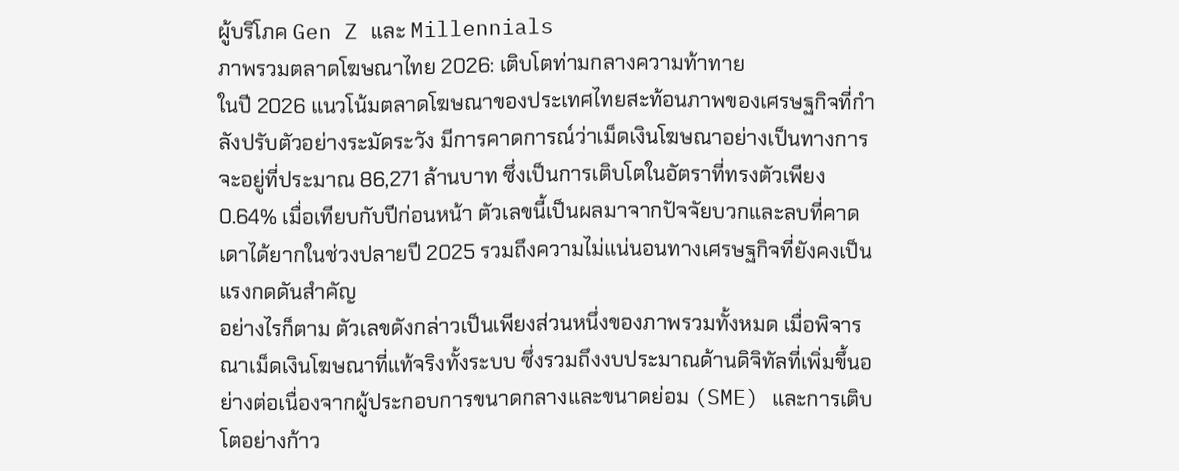ผู้บริโภค Gen Z และ Millennials
ภาพรวมตลาดโฆษณาไทย 2026: เติบโตท่ามกลางความท้าทาย
ในปี 2026 แนวโน้มตลาดโฆษณาของประเทศไทยสะท้อนภาพของเศรษฐกิจที่กำลังปรับตัวอย่างระมัดระวัง มีการคาดการณ์ว่าเม็ดเงินโฆษณาอย่างเป็นทางการจะอยู่ที่ประมาณ 86,271 ล้านบาท ซึ่งเป็นการเติบโตในอัตราที่ทรงตัวเพียง 0.64% เมื่อเทียบกับปีก่อนหน้า ตัวเลขนี้เป็นผลมาจากปัจจัยบวกและลบที่คาดเดาได้ยากในช่วงปลายปี 2025 รวมถึงความไม่แน่นอนทางเศรษฐกิจที่ยังคงเป็นแรงกดดันสำคัญ
อย่างไรก็ตาม ตัวเลขดังกล่าวเป็นเพียงส่วนหนึ่งของภาพรวมทั้งหมด เมื่อพิจารณาเม็ดเงินโฆษณาที่แท้จริงทั้งระบบ ซึ่งรวมถึงงบประมาณด้านดิจิทัลที่เพิ่มขึ้นอย่างต่อเนื่องจากผู้ประกอบการขนาดกลางและขนาดย่อม (SME) และการเติบโตอย่างก้าว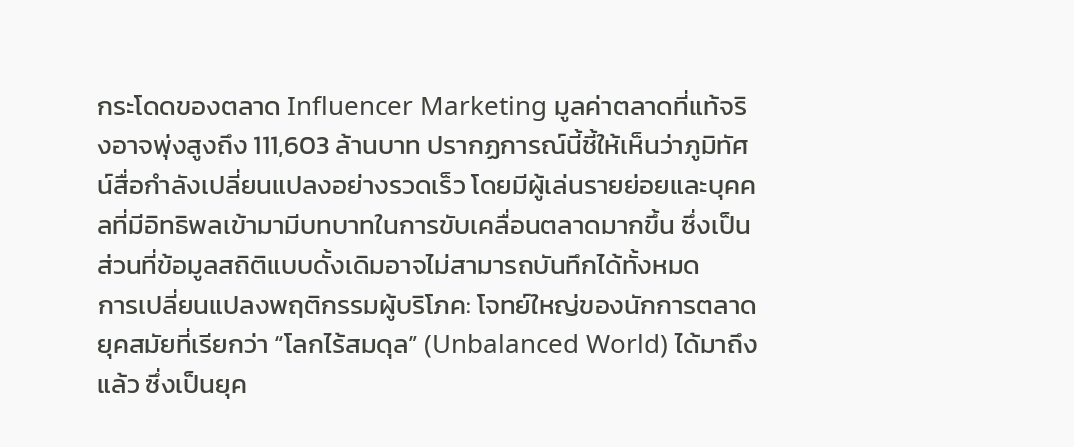กระโดดของตลาด Influencer Marketing มูลค่าตลาดที่แท้จริงอาจพุ่งสูงถึง 111,603 ล้านบาท ปรากฏการณ์นี้ชี้ให้เห็นว่าภูมิทัศน์สื่อกำลังเปลี่ยนแปลงอย่างรวดเร็ว โดยมีผู้เล่นรายย่อยและบุคคลที่มีอิทธิพลเข้ามามีบทบาทในการขับเคลื่อนตลาดมากขึ้น ซึ่งเป็นส่วนที่ข้อมูลสถิติแบบดั้งเดิมอาจไม่สามารถบันทึกได้ทั้งหมด
การเปลี่ยนแปลงพฤติกรรมผู้บริโภค: โจทย์ใหญ่ของนักการตลาด
ยุคสมัยที่เรียกว่า “โลกไร้สมดุล” (Unbalanced World) ได้มาถึงแล้ว ซึ่งเป็นยุค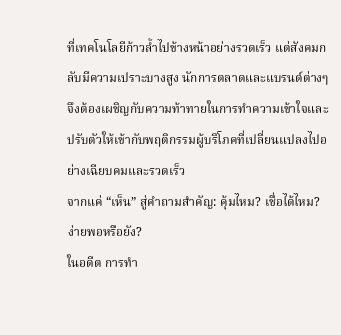ที่เทคโนโลยีก้าวล้ำไปข้างหน้าอย่างรวดเร็ว แต่สังคมกลับมีความเปราะบางสูง นักการตลาดและแบรนด์ต่างๆ จึงต้องเผชิญกับความท้าทายในการทำความเข้าใจและปรับตัวให้เข้ากับพฤติกรรมผู้บริโภคที่เปลี่ยนแปลงไปอย่างเฉียบคมและรวดเร็ว
จากแค่ “เห็น” สู่คำถามสำคัญ: คุ้มไหม? เชื่อได้ไหม? ง่ายพอหรือยัง?
ในอดีต การทำ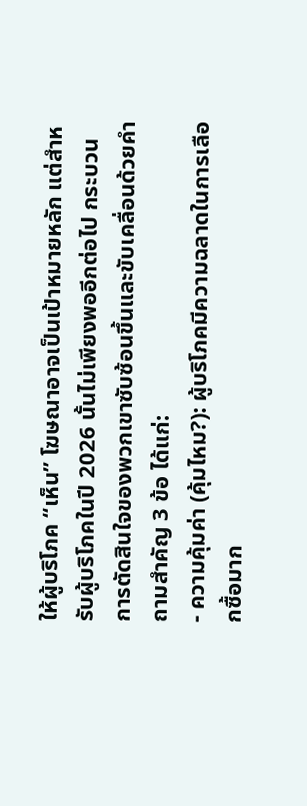ให้ผู้บริโภค “เห็น” โฆษณาอาจเป็นเป้าหมายหลัก แต่สำหรับผู้บริโภคในปี 2026 นั้นไม่เพียงพออีกต่อไป กระบวนการตัดสินใจของพวกเขาซับซ้อนขึ้นและขับเคลื่อนด้วยคำถามสำคัญ 3 ข้อ ได้แก่:
- ความคุ้มค่า (คุ้มไหม?): ผู้บริโภคมีความฉลาดในการเลือกซื้อมาก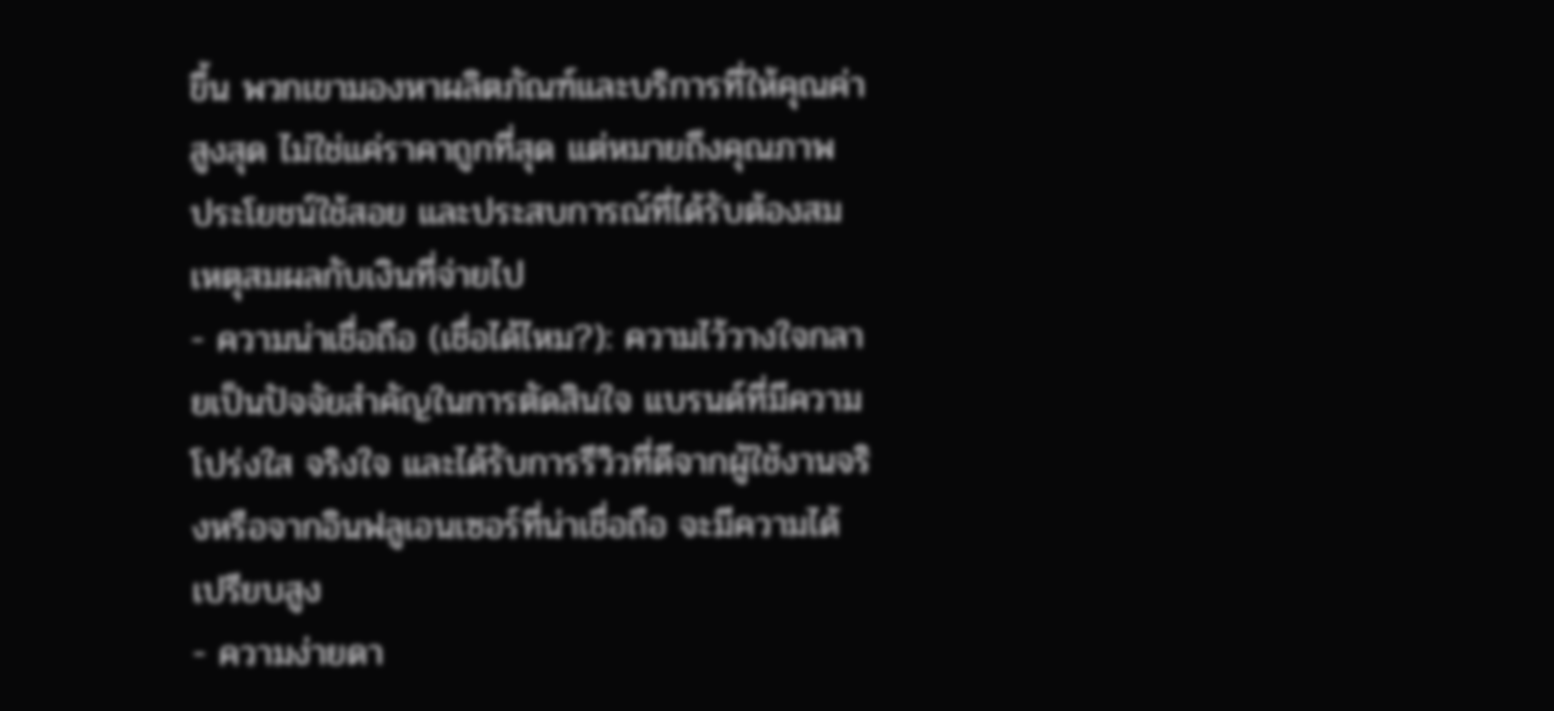ขึ้น พวกเขามองหาผลิตภัณฑ์และบริการที่ให้คุณค่าสูงสุด ไม่ใช่แค่ราคาถูกที่สุด แต่หมายถึงคุณภาพ ประโยชน์ใช้สอย และประสบการณ์ที่ได้รับต้องสมเหตุสมผลกับเงินที่จ่ายไป
- ความน่าเชื่อถือ (เชื่อได้ไหม?): ความไว้วางใจกลายเป็นปัจจัยสำคัญในการตัดสินใจ แบรนด์ที่มีความโปร่งใส จริงใจ และได้รับการรีวิวที่ดีจากผู้ใช้งานจริงหรือจากอินฟลูเอนเซอร์ที่น่าเชื่อถือ จะมีความได้เปรียบสูง
- ความง่ายดา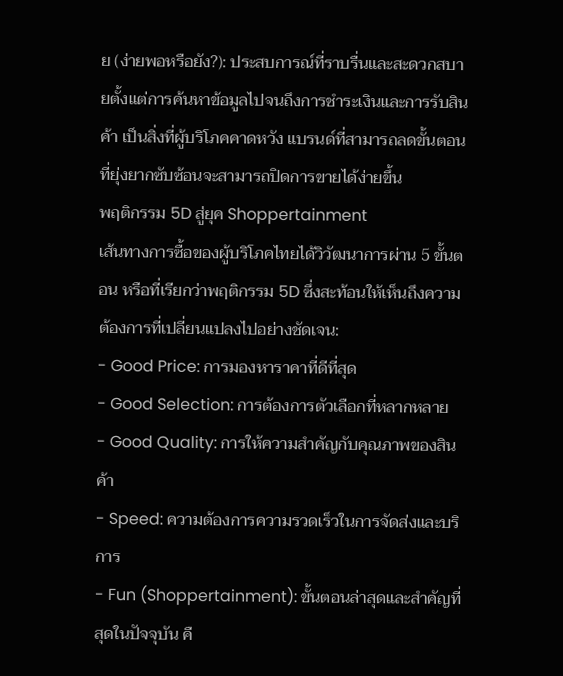ย (ง่ายพอหรือยัง?): ประสบการณ์ที่ราบรื่นและสะดวกสบายตั้งแต่การค้นหาข้อมูลไปจนถึงการชำระเงินและการรับสินค้า เป็นสิ่งที่ผู้บริโภคคาดหวัง แบรนด์ที่สามารถลดขั้นตอนที่ยุ่งยากซับซ้อนจะสามารถปิดการขายได้ง่ายขึ้น
พฤติกรรม 5D สู่ยุค Shoppertainment
เส้นทางการซื้อของผู้บริโภคไทยได้วิวัฒนาการผ่าน 5 ขั้นตอน หรือที่เรียกว่าพฤติกรรม 5D ซึ่งสะท้อนให้เห็นถึงความต้องการที่เปลี่ยนแปลงไปอย่างชัดเจน:
- Good Price: การมองหาราคาที่ดีที่สุด
- Good Selection: การต้องการตัวเลือกที่หลากหลาย
- Good Quality: การให้ความสำคัญกับคุณภาพของสินค้า
- Speed: ความต้องการความรวดเร็วในการจัดส่งและบริการ
- Fun (Shoppertainment): ขั้นตอนล่าสุดและสำคัญที่สุดในปัจจุบัน คื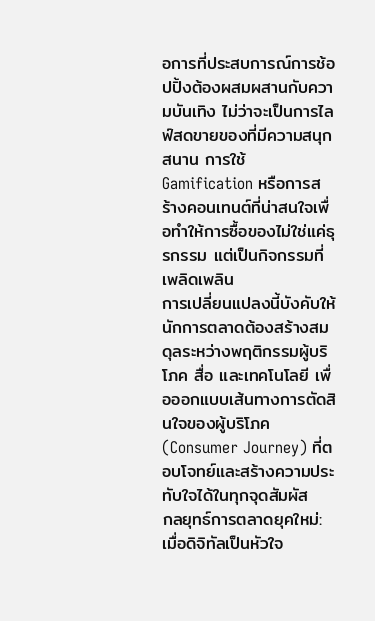อการที่ประสบการณ์การช้อปปิ้งต้องผสมผสานกับความบันเทิง ไม่ว่าจะเป็นการไลฟ์สดขายของที่มีความสนุกสนาน การใช้ Gamification หรือการสร้างคอนเทนต์ที่น่าสนใจเพื่อทำให้การซื้อของไม่ใช่แค่ธุรกรรม แต่เป็นกิจกรรมที่เพลิดเพลิน
การเปลี่ยนแปลงนี้บังคับให้นักการตลาดต้องสร้างสมดุลระหว่างพฤติกรรมผู้บริโภค สื่อ และเทคโนโลยี เพื่อออกแบบเส้นทางการตัดสินใจของผู้บริโภค (Consumer Journey) ที่ตอบโจทย์และสร้างความประทับใจได้ในทุกจุดสัมผัส
กลยุทธ์การตลาดยุคใหม่: เมื่อดิจิทัลเป็นหัวใจ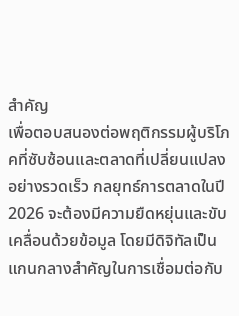สำคัญ
เพื่อตอบสนองต่อพฤติกรรมผู้บริโภคที่ซับซ้อนและตลาดที่เปลี่ยนแปลงอย่างรวดเร็ว กลยุทธ์การตลาดในปี 2026 จะต้องมีความยืดหยุ่นและขับเคลื่อนด้วยข้อมูล โดยมีดิจิทัลเป็นแกนกลางสำคัญในการเชื่อมต่อกับ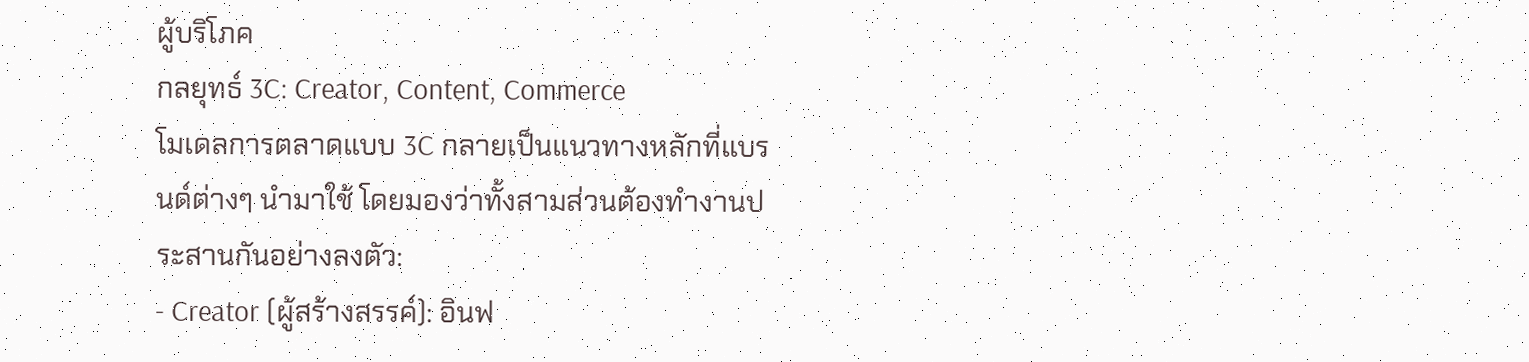ผู้บริโภค
กลยุทธ์ 3C: Creator, Content, Commerce
โมเดลการตลาดแบบ 3C กลายเป็นแนวทางหลักที่แบรนด์ต่างๆ นำมาใช้ โดยมองว่าทั้งสามส่วนต้องทำงานประสานกันอย่างลงตัว:
- Creator (ผู้สร้างสรรค์): อินฟ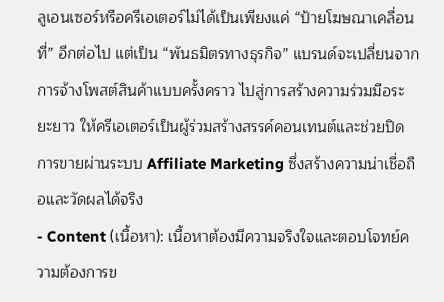ลูเอนเซอร์หรือครีเอเตอร์ไม่ได้เป็นเพียงแค่ “ป้ายโฆษณาเคลื่อนที่” อีกต่อไป แต่เป็น “พันธมิตรทางธุรกิจ” แบรนด์จะเปลี่ยนจากการจ้างโพสต์สินค้าแบบครั้งคราว ไปสู่การสร้างความร่วมมือระยะยาว ให้ครีเอเตอร์เป็นผู้ร่วมสร้างสรรค์คอนเทนต์และช่วยปิดการขายผ่านระบบ Affiliate Marketing ซึ่งสร้างความน่าเชื่อถือและวัดผลได้จริง
- Content (เนื้อหา): เนื้อหาต้องมีความจริงใจและตอบโจทย์ความต้องการข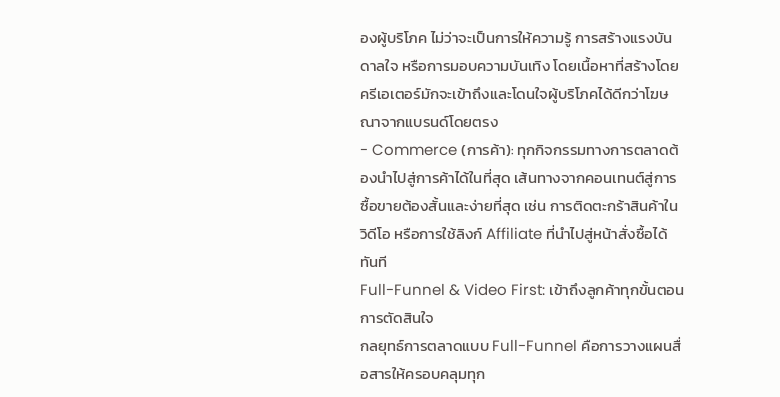องผู้บริโภค ไม่ว่าจะเป็นการให้ความรู้ การสร้างแรงบันดาลใจ หรือการมอบความบันเทิง โดยเนื้อหาที่สร้างโดยครีเอเตอร์มักจะเข้าถึงและโดนใจผู้บริโภคได้ดีกว่าโฆษณาจากแบรนด์โดยตรง
- Commerce (การค้า): ทุกกิจกรรมทางการตลาดต้องนำไปสู่การค้าได้ในที่สุด เส้นทางจากคอนเทนต์สู่การซื้อขายต้องสั้นและง่ายที่สุด เช่น การติดตะกร้าสินค้าในวิดีโอ หรือการใช้ลิงก์ Affiliate ที่นำไปสู่หน้าสั่งซื้อได้ทันที
Full-Funnel & Video First: เข้าถึงลูกค้าทุกขั้นตอนการตัดสินใจ
กลยุทธ์การตลาดแบบ Full-Funnel คือการวางแผนสื่อสารให้ครอบคลุมทุก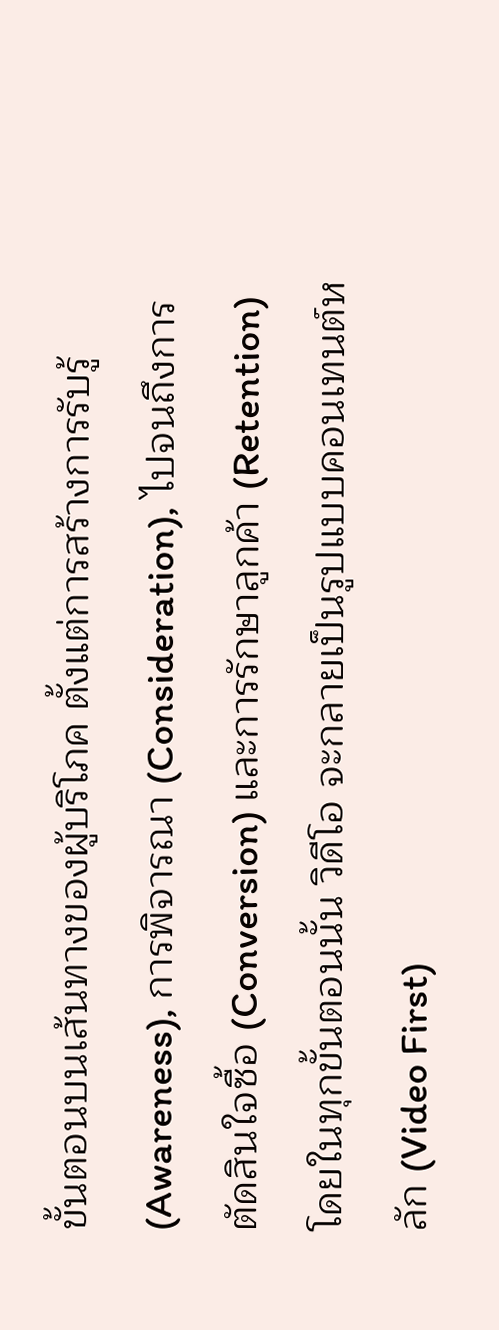ขั้นตอนบนเส้นทางของผู้บริโภค ตั้งแต่การสร้างการรับรู้ (Awareness), การพิจารณา (Consideration), ไปจนถึงการตัดสินใจซื้อ (Conversion) และการรักษาลูกค้า (Retention) โดยในทุกขั้นตอนนั้น วิดีโอ จะกลายเป็นรูปแบบคอนเทนต์หลัก (Video First)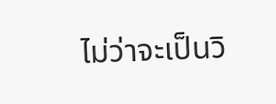ไม่ว่าจะเป็นวิ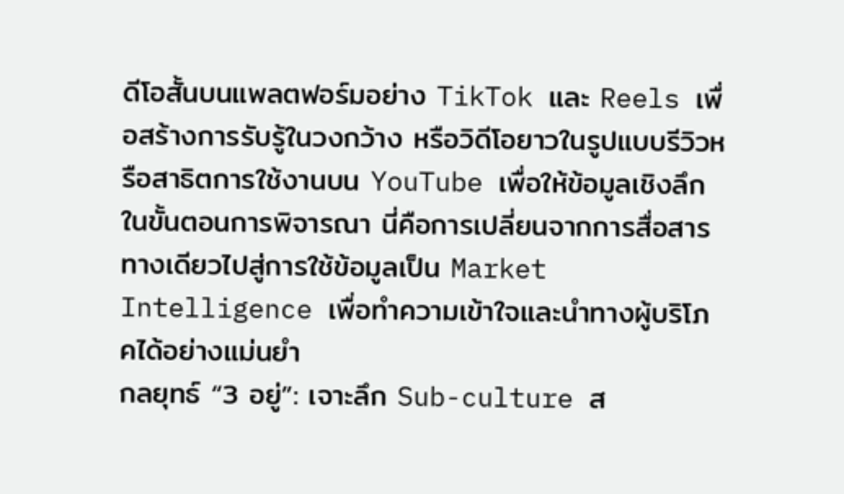ดีโอสั้นบนแพลตฟอร์มอย่าง TikTok และ Reels เพื่อสร้างการรับรู้ในวงกว้าง หรือวิดีโอยาวในรูปแบบรีวิวหรือสาธิตการใช้งานบน YouTube เพื่อให้ข้อมูลเชิงลึกในขั้นตอนการพิจารณา นี่คือการเปลี่ยนจากการสื่อสารทางเดียวไปสู่การใช้ข้อมูลเป็น Market Intelligence เพื่อทำความเข้าใจและนำทางผู้บริโภคได้อย่างแม่นยำ
กลยุทธ์ “3 อยู่”: เจาะลึก Sub-culture ส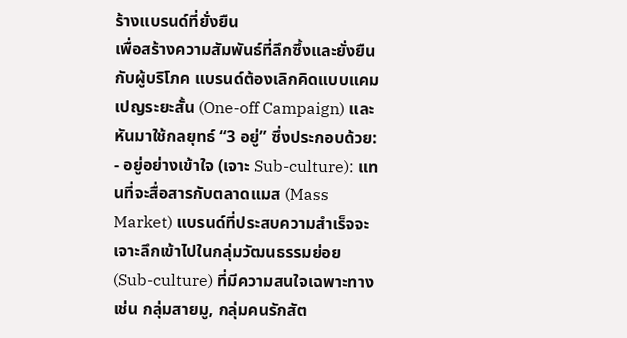ร้างแบรนด์ที่ยั่งยืน
เพื่อสร้างความสัมพันธ์ที่ลึกซึ้งและยั่งยืนกับผู้บริโภค แบรนด์ต้องเลิกคิดแบบแคมเปญระยะสั้น (One-off Campaign) และหันมาใช้กลยุทธ์ “3 อยู่” ซึ่งประกอบด้วย:
- อยู่อย่างเข้าใจ (เจาะ Sub-culture): แทนที่จะสื่อสารกับตลาดแมส (Mass Market) แบรนด์ที่ประสบความสำเร็จจะเจาะลึกเข้าไปในกลุ่มวัฒนธรรมย่อย (Sub-culture) ที่มีความสนใจเฉพาะทาง เช่น กลุ่มสายมู, กลุ่มคนรักสัต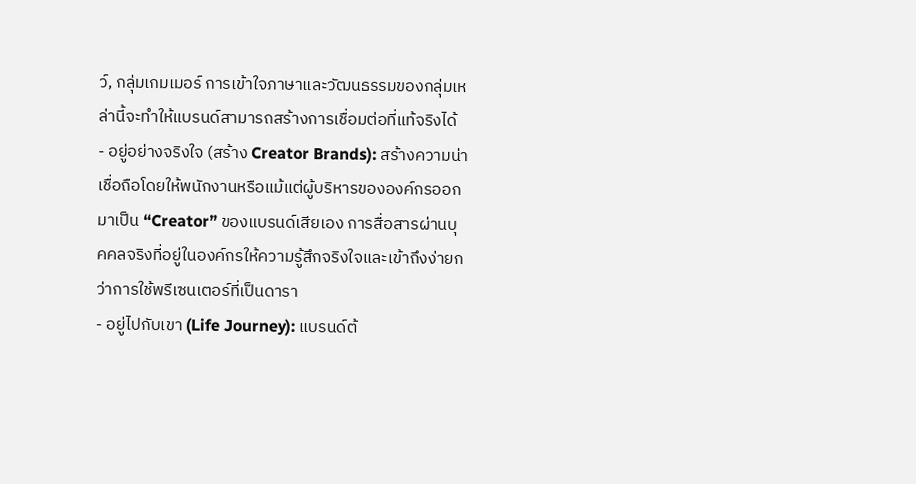ว์, กลุ่มเกมเมอร์ การเข้าใจภาษาและวัฒนธรรมของกลุ่มเหล่านี้จะทำให้แบรนด์สามารถสร้างการเชื่อมต่อที่แท้จริงได้
- อยู่อย่างจริงใจ (สร้าง Creator Brands): สร้างความน่าเชื่อถือโดยให้พนักงานหรือแม้แต่ผู้บริหารขององค์กรออกมาเป็น “Creator” ของแบรนด์เสียเอง การสื่อสารผ่านบุคคลจริงที่อยู่ในองค์กรให้ความรู้สึกจริงใจและเข้าถึงง่ายกว่าการใช้พรีเซนเตอร์ที่เป็นดารา
- อยู่ไปกับเขา (Life Journey): แบรนด์ต้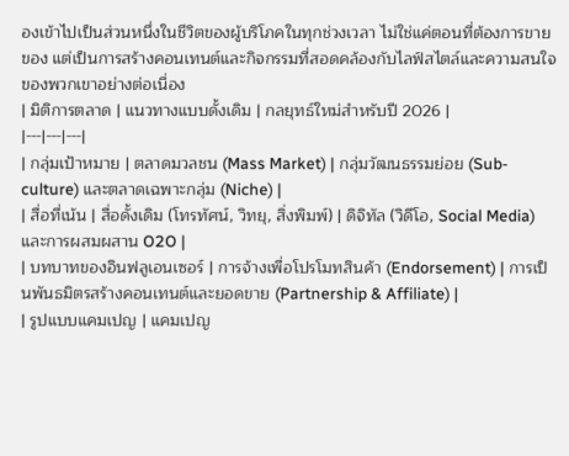องเข้าไปเป็นส่วนหนึ่งในชีวิตของผู้บริโภคในทุกช่วงเวลา ไม่ใช่แค่ตอนที่ต้องการขายของ แต่เป็นการสร้างคอนเทนต์และกิจกรรมที่สอดคล้องกับไลฟ์สไตล์และความสนใจของพวกเขาอย่างต่อเนื่อง
| มิติการตลาด | แนวทางแบบดั้งเดิม | กลยุทธ์ใหม่สำหรับปี 2026 |
|---|---|---|
| กลุ่มเป้าหมาย | ตลาดมวลชน (Mass Market) | กลุ่มวัฒนธรรมย่อย (Sub-culture) และตลาดเฉพาะกลุ่ม (Niche) |
| สื่อที่เน้น | สื่อดั้งเดิม (โทรทัศน์, วิทยุ, สิ่งพิมพ์) | ดิจิทัล (วิดีโอ, Social Media) และการผสมผสาน O2O |
| บทบาทของอินฟลูเอนเซอร์ | การจ้างเพื่อโปรโมทสินค้า (Endorsement) | การเป็นพันธมิตรสร้างคอนเทนต์และยอดขาย (Partnership & Affiliate) |
| รูปแบบแคมเปญ | แคมเปญ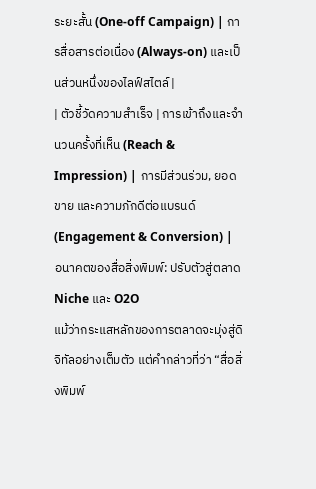ระยะสั้น (One-off Campaign) | การสื่อสารต่อเนื่อง (Always-on) และเป็นส่วนหนึ่งของไลฟ์สไตล์ |
| ตัวชี้วัดความสำเร็จ | การเข้าถึงและจำนวนครั้งที่เห็น (Reach & Impression) | การมีส่วนร่วม, ยอดขาย และความภักดีต่อแบรนด์ (Engagement & Conversion) |
อนาคตของสื่อสิ่งพิมพ์: ปรับตัวสู่ตลาด Niche และ O2O
แม้ว่ากระแสหลักของการตลาดจะมุ่งสู่ดิจิทัลอย่างเต็มตัว แต่คำกล่าวที่ว่า “สื่อสิ่งพิมพ์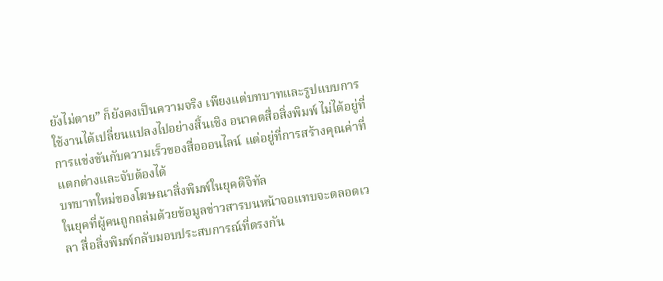ยังไม่ตาย” ก็ยังคงเป็นความจริง เพียงแต่บทบาทและรูปแบบการใช้งานได้เปลี่ยนแปลงไปอย่างสิ้นเชิง อนาคตสื่อสิ่งพิมพ์ ไม่ได้อยู่ที่การแข่งขันกับความเร็วของสื่อออนไลน์ แต่อยู่ที่การสร้างคุณค่าที่แตกต่างและจับต้องได้
บทบาทใหม่ของโฆษณาสิ่งพิมพ์ในยุคดิจิทัล
ในยุคที่ผู้คนถูกถล่มด้วยข้อมูลข่าวสารบนหน้าจอแทบจะตลอดเวลา สื่อสิ่งพิมพ์กลับมอบประสบการณ์ที่ตรงกัน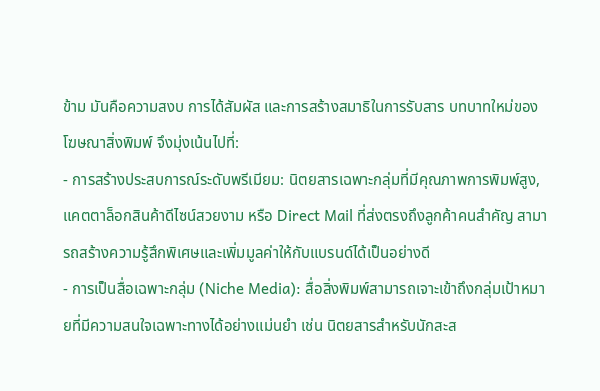ข้าม มันคือความสงบ การได้สัมผัส และการสร้างสมาธิในการรับสาร บทบาทใหม่ของ โฆษณาสิ่งพิมพ์ จึงมุ่งเน้นไปที่:
- การสร้างประสบการณ์ระดับพรีเมียม: นิตยสารเฉพาะกลุ่มที่มีคุณภาพการพิมพ์สูง, แคตตาล็อกสินค้าดีไซน์สวยงาม หรือ Direct Mail ที่ส่งตรงถึงลูกค้าคนสำคัญ สามารถสร้างความรู้สึกพิเศษและเพิ่มมูลค่าให้กับแบรนด์ได้เป็นอย่างดี
- การเป็นสื่อเฉพาะกลุ่ม (Niche Media): สื่อสิ่งพิมพ์สามารถเจาะเข้าถึงกลุ่มเป้าหมายที่มีความสนใจเฉพาะทางได้อย่างแม่นยำ เช่น นิตยสารสำหรับนักสะส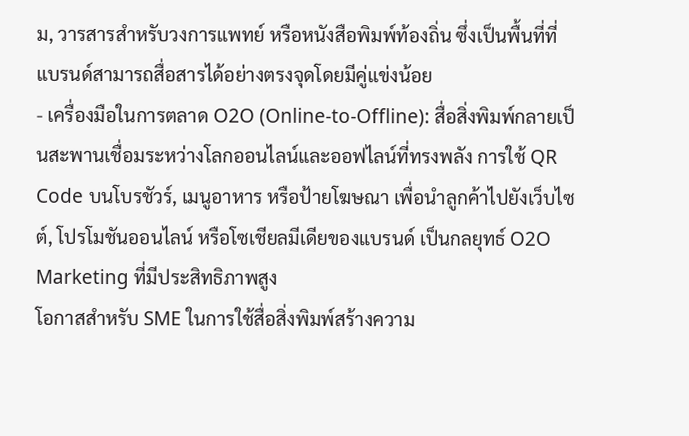ม, วารสารสำหรับวงการแพทย์ หรือหนังสือพิมพ์ท้องถิ่น ซึ่งเป็นพื้นที่ที่แบรนด์สามารถสื่อสารได้อย่างตรงจุดโดยมีคู่แข่งน้อย
- เครื่องมือในการตลาด O2O (Online-to-Offline): สื่อสิ่งพิมพ์กลายเป็นสะพานเชื่อมระหว่างโลกออนไลน์และออฟไลน์ที่ทรงพลัง การใช้ QR Code บนโบรชัวร์, เมนูอาหาร หรือป้ายโฆษณา เพื่อนำลูกค้าไปยังเว็บไซต์, โปรโมชันออนไลน์ หรือโซเชียลมีเดียของแบรนด์ เป็นกลยุทธ์ O2O Marketing ที่มีประสิทธิภาพสูง
โอกาสสำหรับ SME ในการใช้สื่อสิ่งพิมพ์สร้างความ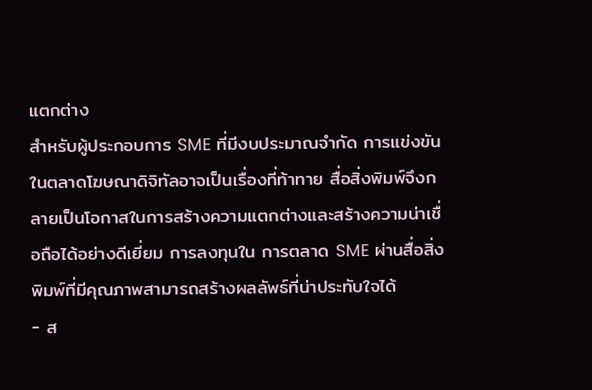แตกต่าง
สำหรับผู้ประกอบการ SME ที่มีงบประมาณจำกัด การแข่งขันในตลาดโฆษณาดิจิทัลอาจเป็นเรื่องที่ท้าทาย สื่อสิ่งพิมพ์จึงกลายเป็นโอกาสในการสร้างความแตกต่างและสร้างความน่าเชื่อถือได้อย่างดีเยี่ยม การลงทุนใน การตลาด SME ผ่านสื่อสิ่งพิมพ์ที่มีคุณภาพสามารถสร้างผลลัพธ์ที่น่าประทับใจได้
- ส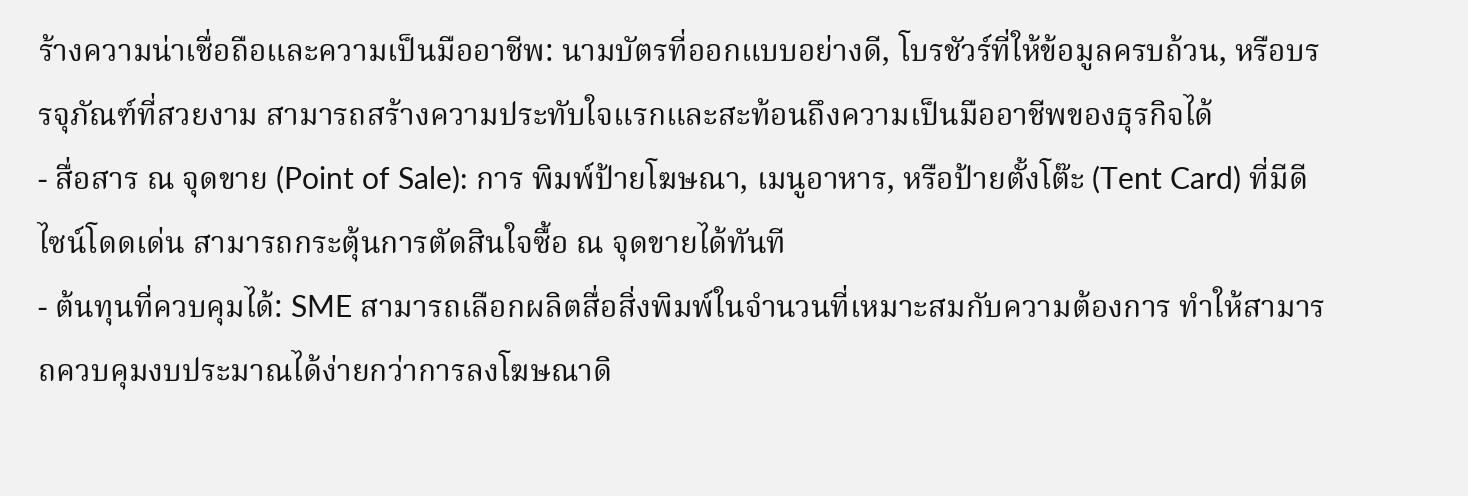ร้างความน่าเชื่อถือและความเป็นมืออาชีพ: นามบัตรที่ออกแบบอย่างดี, โบรชัวร์ที่ให้ข้อมูลครบถ้วน, หรือบรรจุภัณฑ์ที่สวยงาม สามารถสร้างความประทับใจแรกและสะท้อนถึงความเป็นมืออาชีพของธุรกิจได้
- สื่อสาร ณ จุดขาย (Point of Sale): การ พิมพ์ป้ายโฆษณา, เมนูอาหาร, หรือป้ายตั้งโต๊ะ (Tent Card) ที่มีดีไซน์โดดเด่น สามารถกระตุ้นการตัดสินใจซื้อ ณ จุดขายได้ทันที
- ต้นทุนที่ควบคุมได้: SME สามารถเลือกผลิตสื่อสิ่งพิมพ์ในจำนวนที่เหมาะสมกับความต้องการ ทำให้สามารถควบคุมงบประมาณได้ง่ายกว่าการลงโฆษณาดิ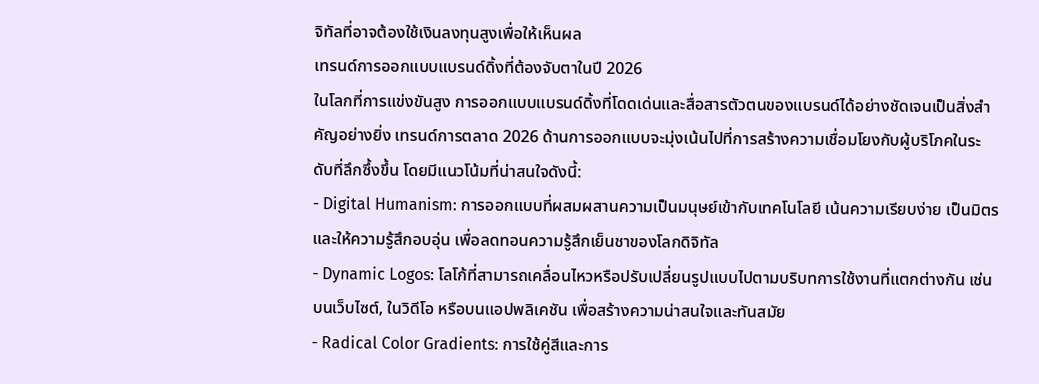จิทัลที่อาจต้องใช้เงินลงทุนสูงเพื่อให้เห็นผล
เทรนด์การออกแบบแบรนด์ดิ้งที่ต้องจับตาในปี 2026
ในโลกที่การแข่งขันสูง การออกแบบแบรนด์ดิ้งที่โดดเด่นและสื่อสารตัวตนของแบรนด์ได้อย่างชัดเจนเป็นสิ่งสำคัญอย่างยิ่ง เทรนด์การตลาด 2026 ด้านการออกแบบจะมุ่งเน้นไปที่การสร้างความเชื่อมโยงกับผู้บริโภคในระดับที่ลึกซึ้งขึ้น โดยมีแนวโน้มที่น่าสนใจดังนี้:
- Digital Humanism: การออกแบบที่ผสมผสานความเป็นมนุษย์เข้ากับเทคโนโลยี เน้นความเรียบง่าย เป็นมิตร และให้ความรู้สึกอบอุ่น เพื่อลดทอนความรู้สึกเย็นชาของโลกดิจิทัล
- Dynamic Logos: โลโก้ที่สามารถเคลื่อนไหวหรือปรับเปลี่ยนรูปแบบไปตามบริบทการใช้งานที่แตกต่างกัน เช่น บนเว็บไซต์, ในวิดีโอ หรือบนแอปพลิเคชัน เพื่อสร้างความน่าสนใจและทันสมัย
- Radical Color Gradients: การใช้คู่สีและการ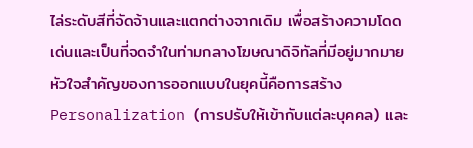ไล่ระดับสีที่จัดจ้านและแตกต่างจากเดิม เพื่อสร้างความโดดเด่นและเป็นที่จดจำในท่ามกลางโฆษณาดิจิทัลที่มีอยู่มากมาย
หัวใจสำคัญของการออกแบบในยุคนี้คือการสร้าง Personalization (การปรับให้เข้ากับแต่ละบุคคล) และ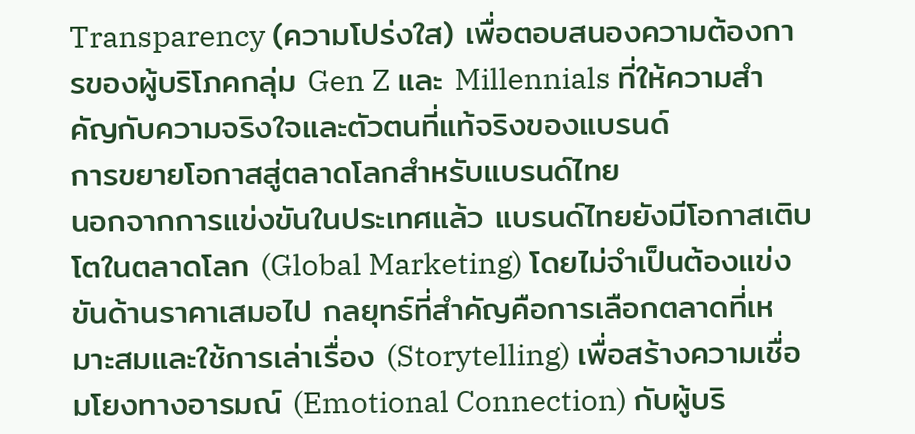Transparency (ความโปร่งใส) เพื่อตอบสนองความต้องการของผู้บริโภคกลุ่ม Gen Z และ Millennials ที่ให้ความสำคัญกับความจริงใจและตัวตนที่แท้จริงของแบรนด์
การขยายโอกาสสู่ตลาดโลกสำหรับแบรนด์ไทย
นอกจากการแข่งขันในประเทศแล้ว แบรนด์ไทยยังมีโอกาสเติบโตในตลาดโลก (Global Marketing) โดยไม่จำเป็นต้องแข่งขันด้านราคาเสมอไป กลยุทธ์ที่สำคัญคือการเลือกตลาดที่เหมาะสมและใช้การเล่าเรื่อง (Storytelling) เพื่อสร้างความเชื่อมโยงทางอารมณ์ (Emotional Connection) กับผู้บริ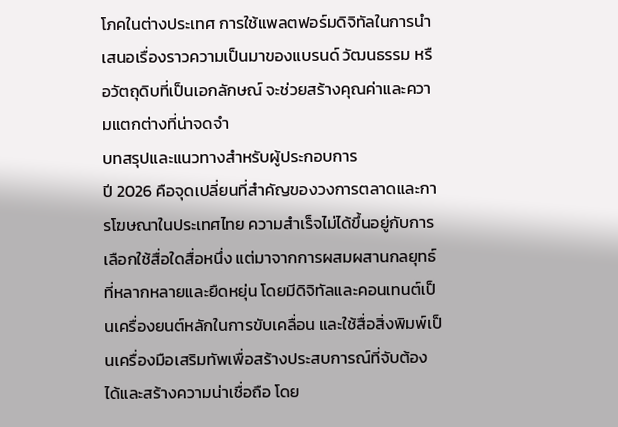โภคในต่างประเทศ การใช้แพลตฟอร์มดิจิทัลในการนำเสนอเรื่องราวความเป็นมาของแบรนด์ วัฒนธรรม หรือวัตถุดิบที่เป็นเอกลักษณ์ จะช่วยสร้างคุณค่าและความแตกต่างที่น่าจดจำ
บทสรุปและแนวทางสำหรับผู้ประกอบการ
ปี 2026 คือจุดเปลี่ยนที่สำคัญของวงการตลาดและการโฆษณาในประเทศไทย ความสำเร็จไม่ได้ขึ้นอยู่กับการเลือกใช้สื่อใดสื่อหนึ่ง แต่มาจากการผสมผสานกลยุทธ์ที่หลากหลายและยืดหยุ่น โดยมีดิจิทัลและคอนเทนต์เป็นเครื่องยนต์หลักในการขับเคลื่อน และใช้สื่อสิ่งพิมพ์เป็นเครื่องมือเสริมทัพเพื่อสร้างประสบการณ์ที่จับต้องได้และสร้างความน่าเชื่อถือ โดย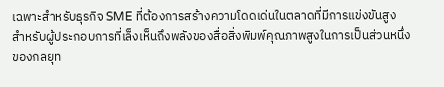เฉพาะสำหรับธุรกิจ SME ที่ต้องการสร้างความโดดเด่นในตลาดที่มีการแข่งขันสูง
สำหรับผู้ประกอบการที่เล็งเห็นถึงพลังของสื่อสิ่งพิมพ์คุณภาพสูงในการเป็นส่วนหนึ่งของกลยุท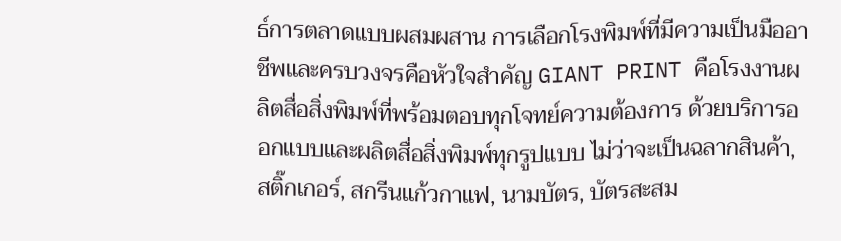ธ์การตลาดแบบผสมผสาน การเลือกโรงพิมพ์ที่มีความเป็นมืออาชีพและครบวงจรคือหัวใจสำคัญ GIANT PRINT คือโรงงานผลิตสื่อสิ่งพิมพ์ที่พร้อมตอบทุกโจทย์ความต้องการ ด้วยบริการออกแบบและผลิตสื่อสิ่งพิมพ์ทุกรูปแบบ ไม่ว่าจะเป็นฉลากสินค้า, สติ๊กเกอร์, สกรีนแก้วกาแฟ, นามบัตร, บัตรสะสม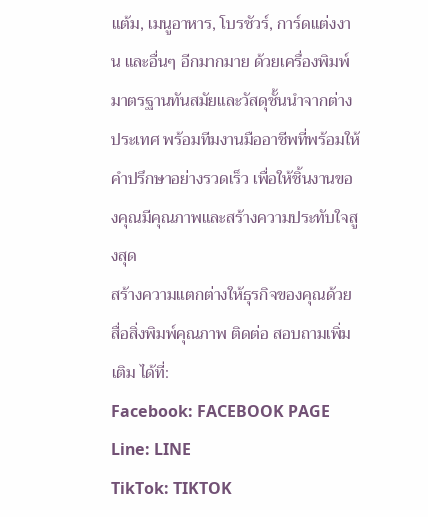แต้ม, เมนูอาหาร, โบรชัวร์, การ์ดแต่งงาน และอื่นๆ อีกมากมาย ด้วยเครื่องพิมพ์มาตรฐานทันสมัยและวัสดุชั้นนำจากต่างประเทศ พร้อมทีมงานมืออาชีพที่พร้อมให้คำปรึกษาอย่างรวดเร็ว เพื่อให้ชิ้นงานของคุณมีคุณภาพและสร้างความประทับใจสูงสุด
สร้างความแตกต่างให้ธุรกิจของคุณด้วยสื่อสิ่งพิมพ์คุณภาพ ติดต่อ สอบถามเพิ่มเติม ได้ที่:
Facebook: FACEBOOK PAGE
Line: LINE
TikTok: TIKTOK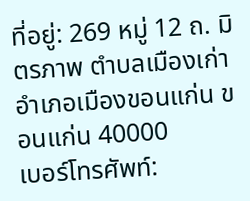ที่อยู่: 269 หมู่ 12 ถ. มิตรภาพ ตำบลเมืองเก่า อำเภอเมืองขอนแก่น ขอนแก่น 40000
เบอร์โทรศัพท์: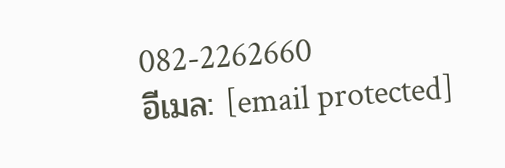082-2262660
อีเมล: [email protected]